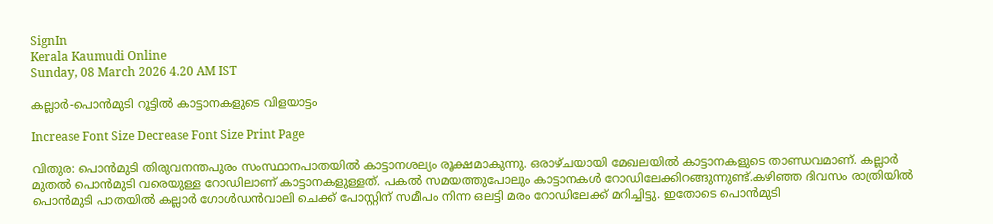SignIn
Kerala Kaumudi Online
Sunday, 08 March 2026 4.20 AM IST

കല്ലാർ-പൊൻമുടി റൂട്ടിൽ കാട്ടാനകളുടെ വിളയാട്ടം

Increase Font Size Decrease Font Size Print Page

വിതുര: പൊൻമുടി തിരുവനന്തപുരം സംസ്ഥാനപാതയിൽ കാട്ടാനശല്യം രൂക്ഷമാകുന്നു. ഒരാഴ്ചയായി മേഖലയിൽ കാട്ടാനകളുടെ താണ്ഡവമാണ്. കല്ലാർ മുതൽ പൊൻമുടി വരെയുള്ള റോഡിലാണ് കാട്ടാനകളുള്ളത്. പകൽ സമയത്തുപോലും കാട്ടാനകൾ റോഡിലേക്കിറങ്ങുന്നുണ്ട്.കഴിഞ്ഞ ദിവസം രാത്രിയിൽ പൊൻമുടി പാതയിൽ കല്ലാർ ഗോൾഡൻവാലി ചെക്ക് പോസ്റ്റിന് സമീപം നിന്ന ഒലട്ടി മരം റോഡിലേക്ക് മറിച്ചിട്ടു. ഇതോടെ പൊൻമുടി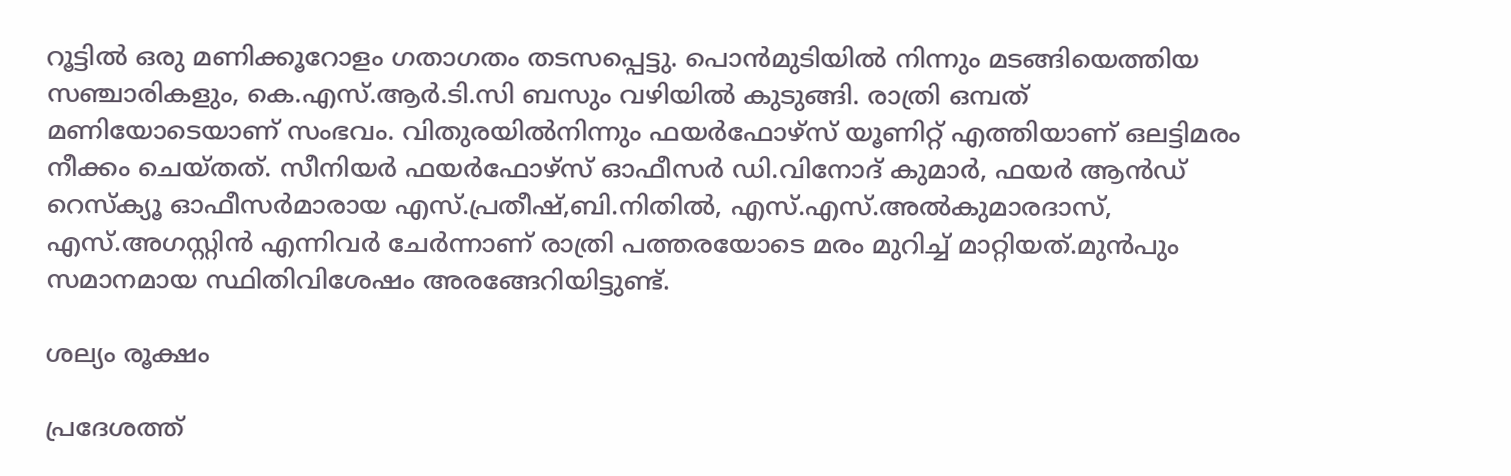റൂട്ടിൽ ഒരു മണിക്കൂറോളം ഗതാഗതം തടസപ്പെട്ടു. പൊൻമുടിയിൽ നിന്നും മടങ്ങിയെത്തിയ സഞ്ചാരികളും, കെ.എസ്.ആർ.ടി.സി ബസും വഴിയിൽ കുടുങ്ങി. രാത്രി ഒമ്പത് മണിയോടെയാണ് സംഭവം. വിതുരയിൽനിന്നും ഫയർഫോഴ്സ് യൂണിറ്റ് എത്തിയാണ് ഒലട്ടിമരം നീക്കം ചെയ്തത്. സീനിയർ ഫയർഫോഴ്സ് ഓഫീസർ ഡി.വിനോദ് കുമാർ, ഫയർ ആൻഡ് റെസ്ക്യൂ ഓഫീസർമാരായ എസ്.പ്രതീഷ്,ബി.നിതിൽ, എസ്.എസ്.അൽകുമാരദാസ്, എസ്.അഗസ്റ്റിൻ എന്നിവർ ചേർന്നാണ് രാത്രി പത്തരയോടെ മരം മുറിച്ച് മാറ്റിയത്.മുൻപും സമാനമായ സ്ഥിതിവിശേഷം അരങ്ങേറിയിട്ടുണ്ട്.

ശല്യം രൂക്ഷം

പ്രദേശത്ത്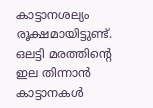കാട്ടാനശല്യം രൂക്ഷമായിട്ടുണ്ട്. ഒലട്ടി മരത്തിന്റെ ഇല തിന്നാൻ കാട്ടാനകൾ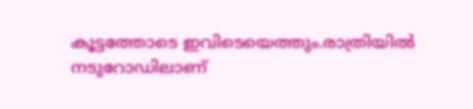കൂട്ടത്തോടെ ഇവിടെയെത്തും.രാത്രിയിൽ നടുറോഡിലാണ്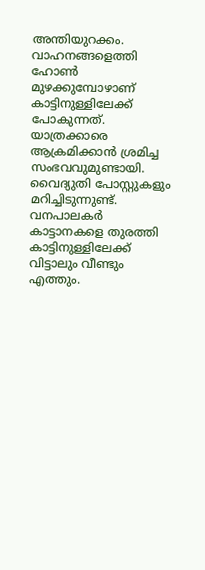അന്തിയുറക്കം. വാഹനങ്ങളെത്തി ഹോൺ മുഴക്കുമ്പോഴാണ് കാട്ടിനുള്ളിലേക്ക് പോകുന്നത്. യാത്രക്കാരെ ആക്രമിക്കാൻ ശ്രമിച്ച സംഭവവുമുണ്ടായി. വൈദ്യുതി പോസ്റ്റുകളും മറിച്ചിടുന്നുണ്ട്. വനപാലകർ കാട്ടാനകളെ തുരത്തി കാട്ടിനുള്ളിലേക്ക് വിട്ടാലും വീണ്ടും എത്തും.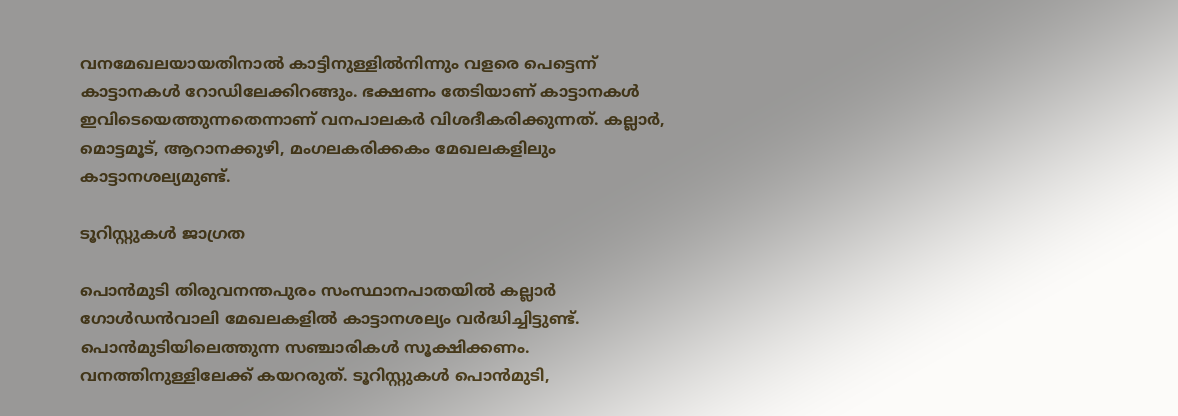വനമേഖലയായതിനാൽ കാട്ടിനുള്ളിൽനിന്നും വളരെ പെട്ടെന്ന് കാട്ടാനകൾ റോഡിലേക്കിറങ്ങും. ഭക്ഷണം തേടിയാണ് കാട്ടാനകൾ ഇവിടെയെത്തുന്നതെന്നാണ് വനപാലകർ വിശദീകരിക്കുന്നത്. കല്ലാർ, മൊട്ടമൂട്, ആറാനക്കുഴി, മംഗലകരിക്കകം മേഖലകളിലും കാട്ടാനശല്യമുണ്ട്.

ടൂറിസ്റ്റുകൾ ജാഗ്രത

പൊൻമുടി തിരുവനന്തപുരം സംസ്ഥാനപാതയിൽ കല്ലാർ ഗോൾഡൻവാലി മേഖലകളിൽ കാട്ടാനശല്യം വർദ്ധിച്ചിട്ടുണ്ട്. പൊൻമുടിയിലെത്തുന്ന സഞ്ചാരികൾ സൂക്ഷിക്കണം. വനത്തിനുള്ളിലേക്ക് കയറരുത്. ടൂറിസ്റ്റുകൾ പൊൻമുടി,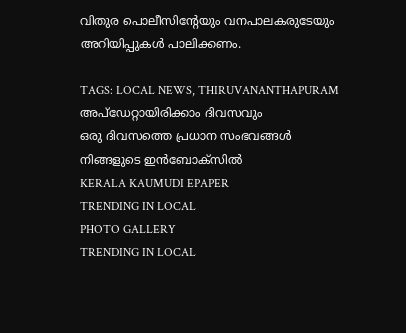വിതുര പൊലീസിന്റേയും വനപാലകരുടേയും അറിയിപ്പുകൾ പാലിക്കണം.

TAGS: LOCAL NEWS, THIRUVANANTHAPURAM
അപ്ഡേറ്റായിരിക്കാം ദിവസവും
ഒരു ദിവസത്തെ പ്രധാന സംഭവങ്ങൾ നിങ്ങളുടെ ഇൻബോക്സിൽ
KERALA KAUMUDI EPAPER
TRENDING IN LOCAL
PHOTO GALLERY
TRENDING IN LOCAL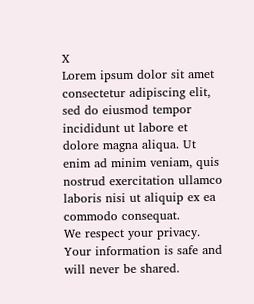X
Lorem ipsum dolor sit amet
consectetur adipiscing elit, sed do eiusmod tempor incididunt ut labore et dolore magna aliqua. Ut enim ad minim veniam, quis nostrud exercitation ullamco laboris nisi ut aliquip ex ea commodo consequat.
We respect your privacy. Your information is safe and will never be shared.